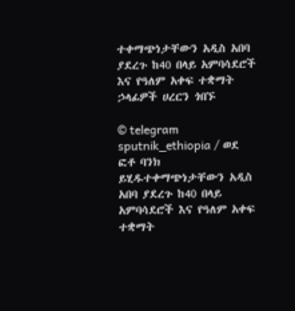ተቀማጭነታቸውን አዲስ አበባ ያደረጉ ከ40 በላይ አምባሳደሮች እና የዓለም አቀፍ ተቋማት ኃላፊዎች ሀረርን ጎበኙ

© telegram sputnik_ethiopia / ወደ ፎቶ ባንክ ይሂዱተቀማጭነታቸውን አዲስ አበባ ያደረጉ ከ40 በላይ አምባሳደሮች እና የዓለም አቀፍ ተቋማት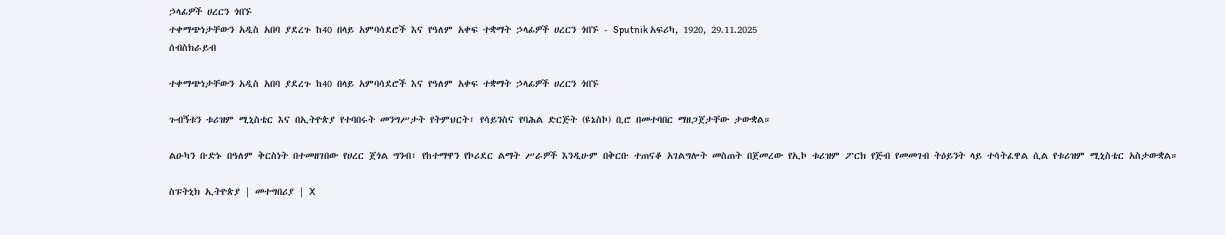ኃላፊዎች ሀረርን ጎበኙ
ተቀማጭነታቸውን አዲስ አበባ ያደረጉ ከ40 በላይ አምባሳደሮች እና የዓለም አቀፍ ተቋማት ኃላፊዎች ሀረርን ጎበኙ - Sputnik አፍሪካ, 1920, 29.11.2025
ሰብስክራይብ

ተቀማጭነታቸውን አዲስ አበባ ያደረጉ ከ40 በላይ አምባሳደሮች እና የዓለም አቀፍ ተቋማት ኃላፊዎች ሀረርን ጎበኙ

ጉብኝቱን ቱሪዝም ሚኒስቴር እና በኢትዮጵያ የተባበሩት መንግሥታት የትምህርት፣ የሳይንስና የባሕል ድርጅት (ዩኔስኮ) ቢሮ በመተባበር ማዘጋጀታቸው ታውቋል።

ልዑካን ቡድኑ በዓለም ቅርስነት በተመዘገበው የሀረር ጀጎል ግንብ፣ የከተማዋን የኮሪደር ልማት ሥራዎች እንዲሁም በቅርቡ ተጠናቆ አገልግሎት መስጠት በጀመረው የኢኮ ቱሪዝም ፖርክ የጅብ የመመገብ ትዕይንት ላይ ተሳትፈዋል ሲል የቱሪዝም ሚኒስቴር አስታውቋል።

ስፑትኒክ ኢትዮጵያ | መተግበሪያ | X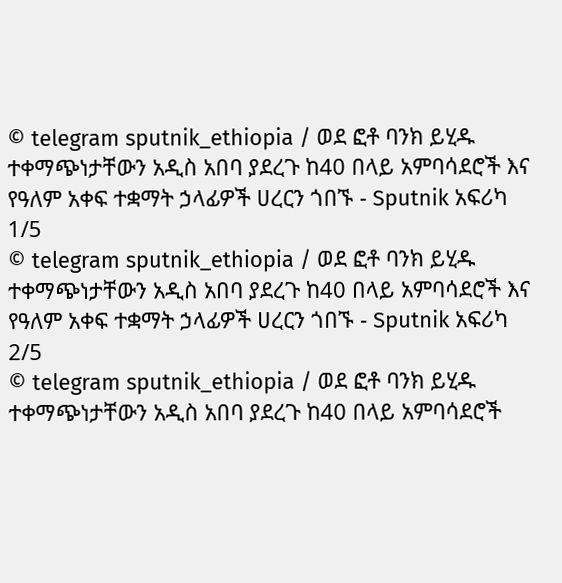© telegram sputnik_ethiopia / ወደ ፎቶ ባንክ ይሂዱ
ተቀማጭነታቸውን አዲስ አበባ ያደረጉ ከ40 በላይ አምባሳደሮች እና የዓለም አቀፍ ተቋማት ኃላፊዎች ሀረርን ጎበኙ - Sputnik አፍሪካ
1/5
© telegram sputnik_ethiopia / ወደ ፎቶ ባንክ ይሂዱ
ተቀማጭነታቸውን አዲስ አበባ ያደረጉ ከ40 በላይ አምባሳደሮች እና የዓለም አቀፍ ተቋማት ኃላፊዎች ሀረርን ጎበኙ - Sputnik አፍሪካ
2/5
© telegram sputnik_ethiopia / ወደ ፎቶ ባንክ ይሂዱ
ተቀማጭነታቸውን አዲስ አበባ ያደረጉ ከ40 በላይ አምባሳደሮች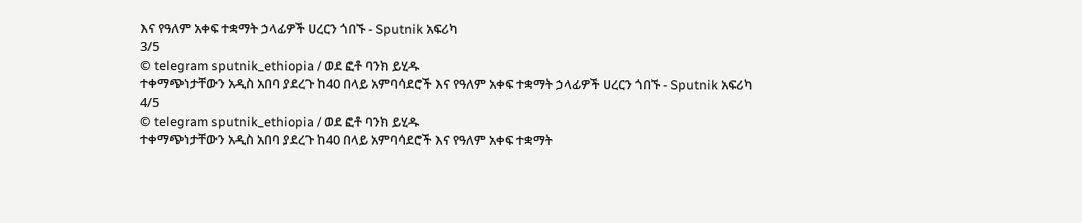እና የዓለም አቀፍ ተቋማት ኃላፊዎች ሀረርን ጎበኙ - Sputnik አፍሪካ
3/5
© telegram sputnik_ethiopia / ወደ ፎቶ ባንክ ይሂዱ
ተቀማጭነታቸውን አዲስ አበባ ያደረጉ ከ40 በላይ አምባሳደሮች እና የዓለም አቀፍ ተቋማት ኃላፊዎች ሀረርን ጎበኙ - Sputnik አፍሪካ
4/5
© telegram sputnik_ethiopia / ወደ ፎቶ ባንክ ይሂዱ
ተቀማጭነታቸውን አዲስ አበባ ያደረጉ ከ40 በላይ አምባሳደሮች እና የዓለም አቀፍ ተቋማት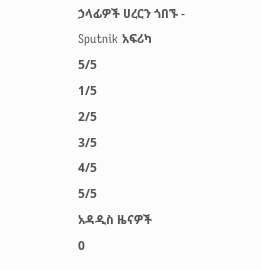ኃላፊዎች ሀረርን ጎበኙ - Sputnik አፍሪካ
5/5
1/5
2/5
3/5
4/5
5/5
አዳዲስ ዜናዎች
0